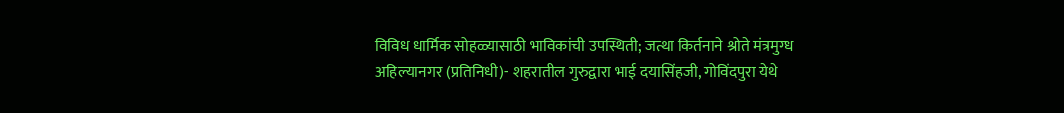विविध धार्मिक सोहळ्यासाठी भाविकांची उपस्थिती; जत्था किर्तनाने श्रोते मंत्रमुग्ध
अहिल्यानगर (प्रतिनिधी)- शहरातील गुरुद्वारा भाई दयासिंहजी, गोविंदपुरा येथे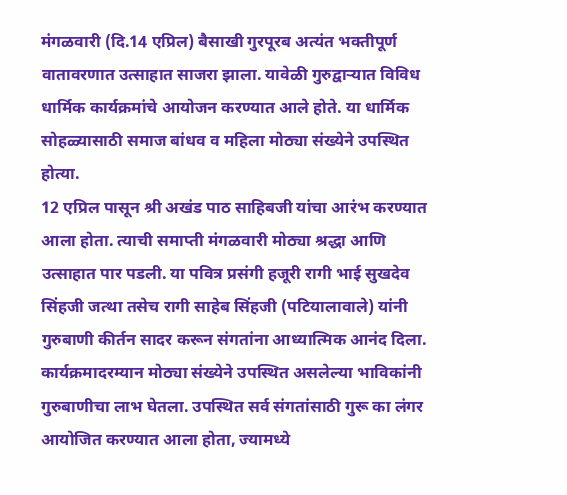मंगळवारी (दि.14 एप्रिल) बैसाखी गुरपूरब अत्यंत भक्तीपूर्ण वातावरणात उत्साहात साजरा झाला. यावेळी गुरुद्वाऱ्यात विविध धार्मिक कार्यक्रमांचे आयोजन करण्यात आले होते. या धार्मिक सोहळ्यासाठी समाज बांधव व महिला मोठ्या संख्येने उपस्थित होत्या.
12 एप्रिल पासून श्री अखंड पाठ साहिबजी यांचा आरंभ करण्यात आला होता. त्याची समाप्ती मंगळवारी मोठ्या श्रद्धा आणि उत्साहात पार पडली. या पवित्र प्रसंगी हजूरी रागी भाई सुखदेव सिंहजी जत्था तसेच रागी साहेब सिंहजी (पटियालावाले) यांनी गुरुबाणी कीर्तन सादर करून संगतांना आध्यात्मिक आनंद दिला. कार्यक्रमादरम्यान मोठ्या संख्येने उपस्थित असलेल्या भाविकांनी गुरुबाणीचा लाभ घेतला. उपस्थित सर्व संगतांसाठी गुरू का लंगर आयोजित करण्यात आला होता, ज्यामध्ये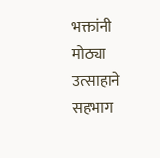भक्तांनी मोठ्या उत्साहाने सहभाग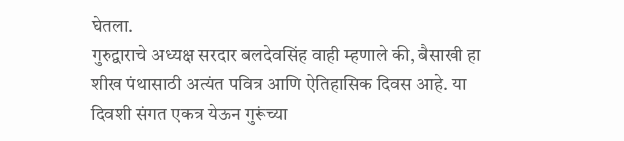घेतला.
गुरुद्वाराचे अध्यक्ष सरदार बलदेवसिंह वाही म्हणाले की, बैसाखी हा शीख पंथासाठी अत्यंत पवित्र आणि ऐतिहासिक दिवस आहे. या दिवशी संगत एकत्र येऊन गुरूंच्या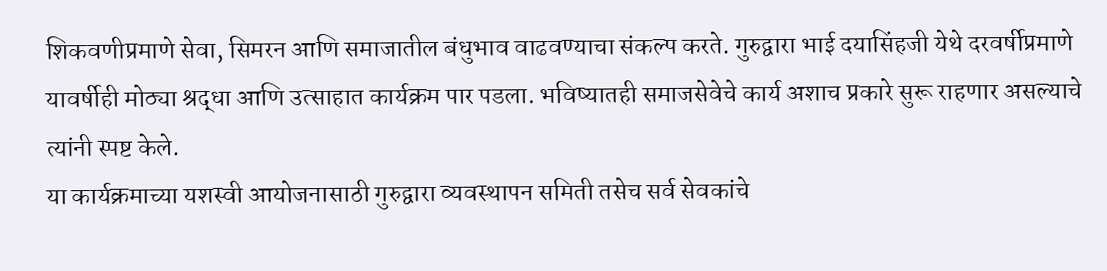शिकवणीप्रमाणे सेवा, सिमरन आणि समाजातील बंधुभाव वाढवण्याचा संकल्प करते. गुरुद्वारा भाई दयासिंहजी येथे दरवर्षीप्रमाणे यावर्षीही मोठ्या श्रद्धा आणि उत्साहात कार्यक्रम पार पडला. भविष्यातही समाजसेवेचे कार्य अशाच प्रकारे सुरू राहणार असल्याचे त्यांनी स्पष्ट केले.
या कार्यक्रमाच्या यशस्वी आयोजनासाठी गुरुद्वारा व्यवस्थापन समिती तसेच सर्व सेवकांचे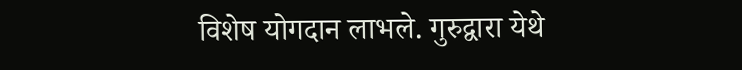विशेष योगदान लाभले. गुरुद्वारा येथे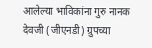आलेल्या भाविकांना गुरु नानक देवजी (जीएनडी) ग्रुपच्या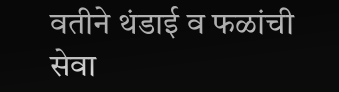वतीने थंडाई व फळांची सेवा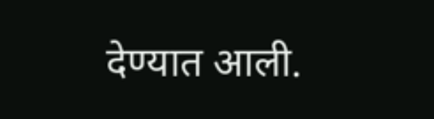देण्यात आली.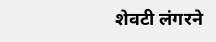शेवटी लंगरने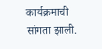कार्यक्रमाची सांगता झाली.